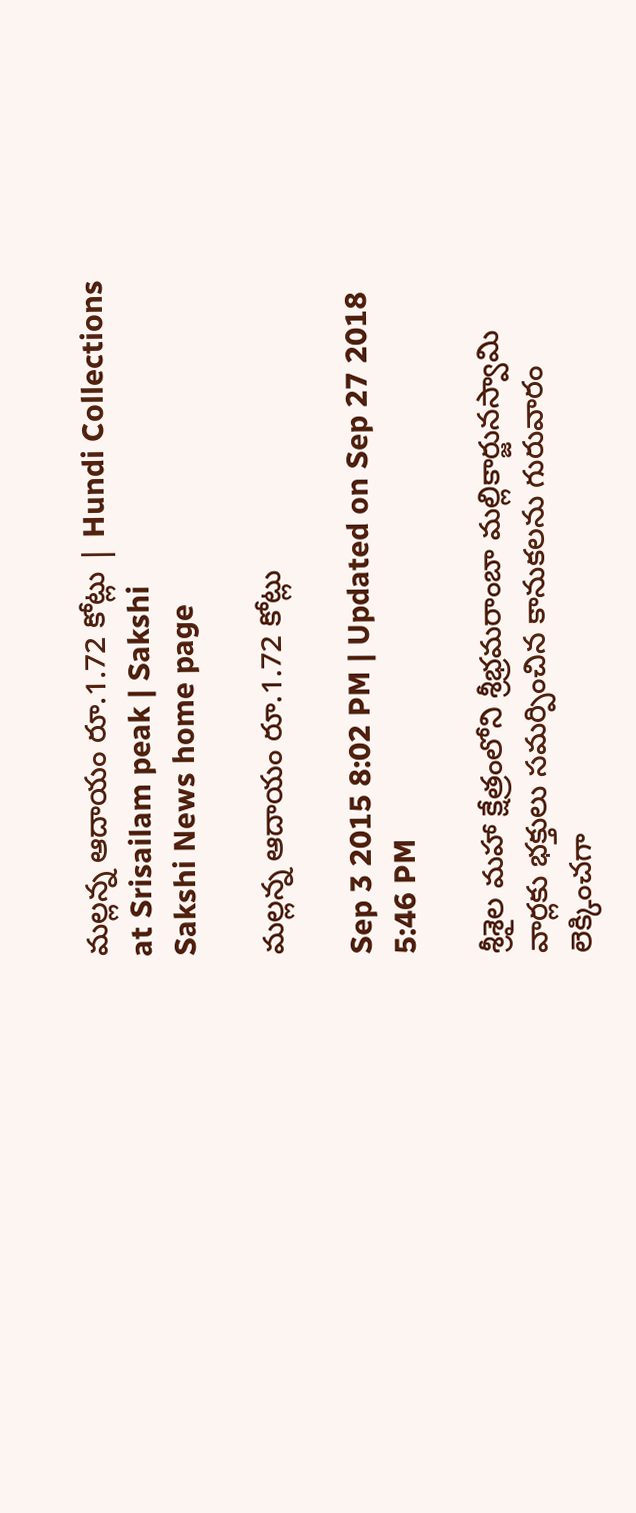మల్లన్న ఆదాయం రూ.1.72 కోట్లు | Hundi Collections at Srisailam peak | Sakshi
Sakshi News home page

మల్లన్న ఆదాయం రూ.1.72 కోట్లు

Sep 3 2015 8:02 PM | Updated on Sep 27 2018 5:46 PM

శ్రీశైల మహా క్షేత్రంలోని శ్రీభ్రమరాంబా మల్లికార్జునస్వామి వార్లకు భక్తులు సమర్పించిన కానుకలను గురువారం లెక్కించగా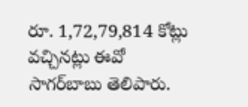రూ. 1,72,79,814 కోట్లు వచ్చినట్లు ఈవో సాగర్‌బాబు తెలిపారు.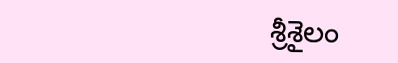శ్రీశైలం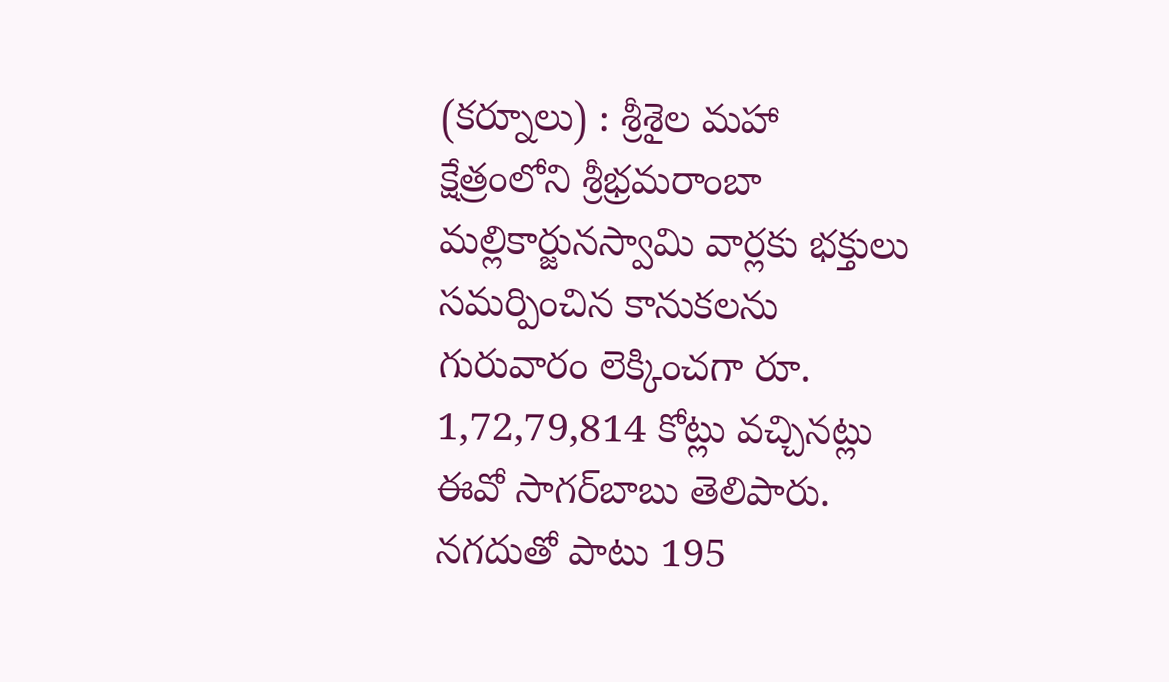(కర్నూలు) : శ్రీశైల మహా క్షేత్రంలోని శ్రీభ్రమరాంబా మల్లికార్జునస్వామి వార్లకు భక్తులు సమర్పించిన కానుకలను గురువారం లెక్కించగా రూ. 1,72,79,814 కోట్లు వచ్చినట్లు ఈవో సాగర్‌బాబు తెలిపారు. నగదుతో పాటు 195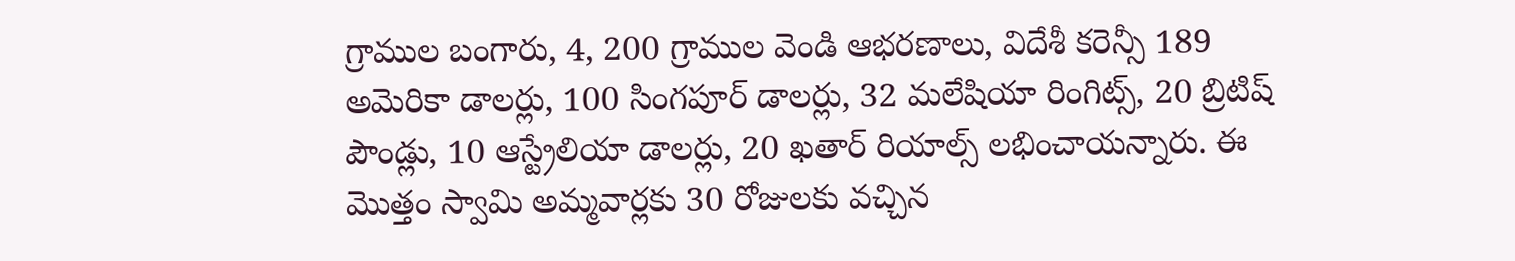గ్రాముల బంగారు, 4, 200 గ్రాముల వెండి ఆభరణాలు, విదేశీ కరెన్సీ 189 అమెరికా డాలర్లు, 100 సింగపూర్ డాలర్లు, 32 మలేషియా రింగిట్స్, 20 బ్రిటిష్ పౌండ్లు, 10 ఆస్ట్రేలియా డాలర్లు, 20 ఖతార్ రియాల్స్ లభించాయన్నారు. ఈ మొత్తం స్వామి అమ్మవార్లకు 30 రోజులకు వచ్చిన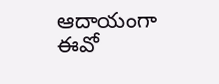ఆదాయంగా ఈవో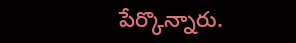పేర్కొన్నారు.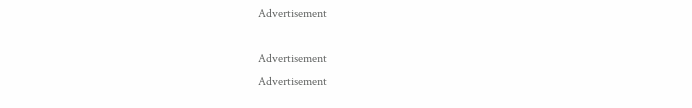Advertisement

Advertisement
Advertisement